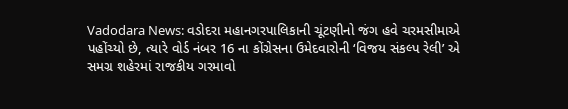Vadodara News: વડોદરા મહાનગરપાલિકાની ચૂંટણીનો જંગ હવે ચરમસીમાએ પહોંચ્યો છે, ત્યારે વોર્ડ નંબર 16 ના કોંગ્રેસના ઉમેદવારોની ‘વિજય સંકલ્પ રેલી’ એ સમગ્ર શહેરમાં રાજકીય ગરમાવો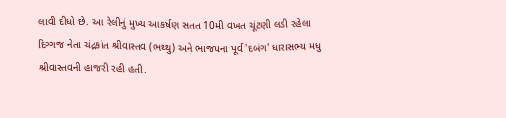લાવી દીધો છે. આ રેલીનું મુખ્ય આકર્ષણ સતત 10મી વખત ચૂંટણી લડી રહેલા દિગ્ગજ નેતા ચંદ્રકાંત શ્રીવાસ્તવ (ભથ્થુ) અને ભાજપના પૂર્વ 'દબંગ' ધારાસભ્ય મધુ શ્રીવાસ્તવની હાજરી રહી હતી.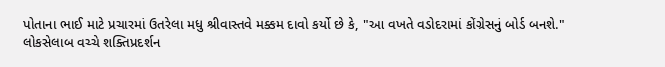પોતાના ભાઈ માટે પ્રચારમાં ઉતરેલા મધુ શ્રીવાસ્તવે મક્કમ દાવો કર્યો છે કે, "આ વખતે વડોદરામાં કોંગ્રેસનું બોર્ડ બનશે."
લોકસેલાબ વચ્ચે શક્તિપ્રદર્શન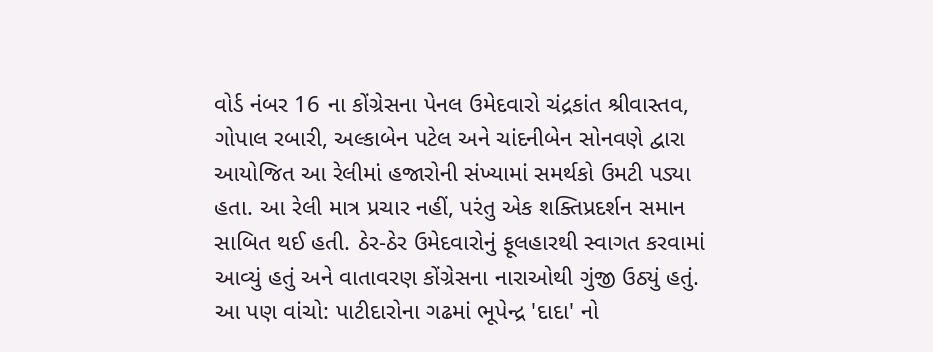વોર્ડ નંબર 16 ના કોંગ્રેસના પેનલ ઉમેદવારો ચંદ્રકાંત શ્રીવાસ્તવ, ગોપાલ રબારી, અલ્કાબેન પટેલ અને ચાંદનીબેન સોનવણે દ્વારા આયોજિત આ રેલીમાં હજારોની સંખ્યામાં સમર્થકો ઉમટી પડ્યા હતા. આ રેલી માત્ર પ્રચાર નહીં, પરંતુ એક શક્તિપ્રદર્શન સમાન સાબિત થઈ હતી. ઠેર-ઠેર ઉમેદવારોનું ફૂલહારથી સ્વાગત કરવામાં આવ્યું હતું અને વાતાવરણ કોંગ્રેસના નારાઓથી ગુંજી ઉઠ્યું હતું.
આ પણ વાંચો: પાટીદારોના ગઢમાં ભૂપેન્દ્ર 'દાદા' નો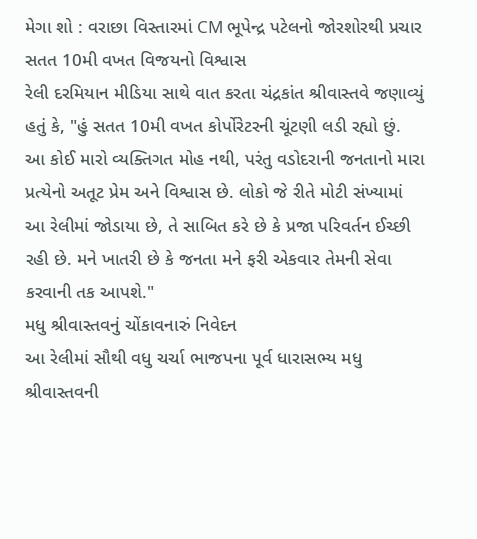મેગા શો : વરાછા વિસ્તારમાં CM ભૂપેન્દ્ર પટેલનો જોરશોરથી પ્રચાર
સતત 10મી વખત વિજયનો વિશ્વાસ
રેલી દરમિયાન મીડિયા સાથે વાત કરતા ચંદ્રકાંત શ્રીવાસ્તવે જણાવ્યું હતું કે, "હું સતત 10મી વખત કોર્પોરેટરની ચૂંટણી લડી રહ્યો છું. આ કોઈ મારો વ્યક્તિગત મોહ નથી, પરંતુ વડોદરાની જનતાનો મારા પ્રત્યેનો અતૂટ પ્રેમ અને વિશ્વાસ છે. લોકો જે રીતે મોટી સંખ્યામાં આ રેલીમાં જોડાયા છે, તે સાબિત કરે છે કે પ્રજા પરિવર્તન ઈચ્છી રહી છે. મને ખાતરી છે કે જનતા મને ફરી એકવાર તેમની સેવા કરવાની તક આપશે."
મધુ શ્રીવાસ્તવનું ચોંકાવનારું નિવેદન
આ રેલીમાં સૌથી વધુ ચર્ચા ભાજપના પૂર્વ ધારાસભ્ય મધુ શ્રીવાસ્તવની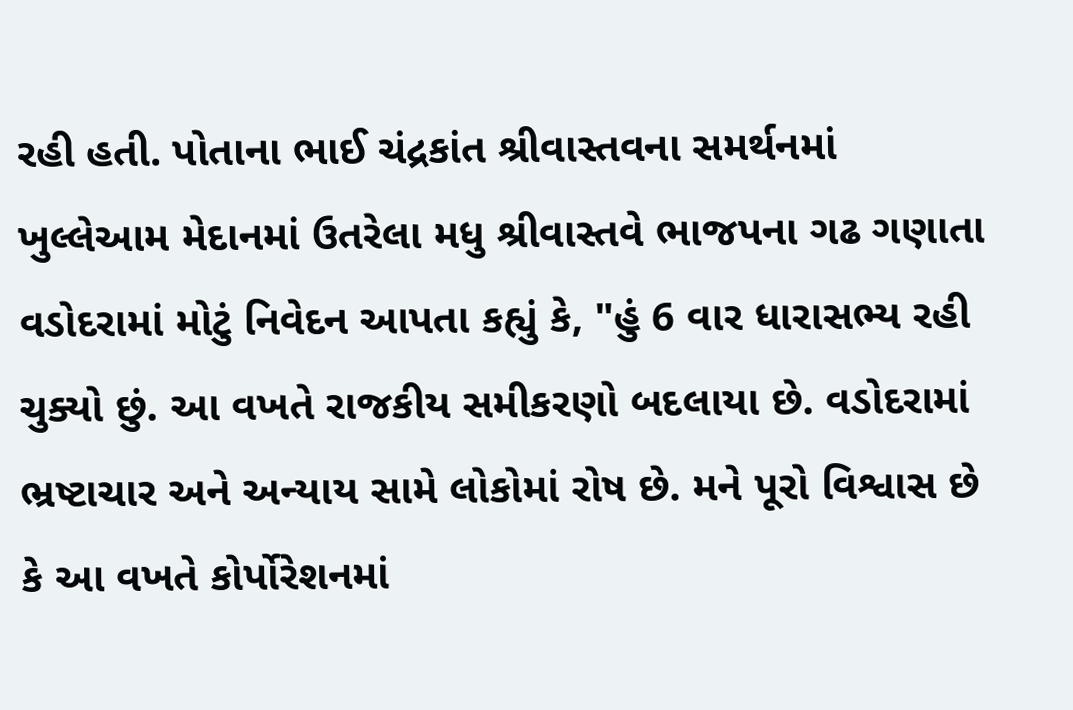રહી હતી. પોતાના ભાઈ ચંદ્રકાંત શ્રીવાસ્તવના સમર્થનમાં ખુલ્લેઆમ મેદાનમાં ઉતરેલા મધુ શ્રીવાસ્તવે ભાજપના ગઢ ગણાતા વડોદરામાં મોટું નિવેદન આપતા કહ્યું કે, "હું 6 વાર ધારાસભ્ય રહી ચુક્યો છું. આ વખતે રાજકીય સમીકરણો બદલાયા છે. વડોદરામાં ભ્રષ્ટાચાર અને અન્યાય સામે લોકોમાં રોષ છે. મને પૂરો વિશ્વાસ છે કે આ વખતે કોર્પોરેશનમાં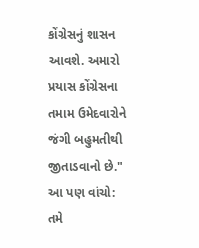કોંગ્રેસનું શાસન આવશે. અમારો પ્રયાસ કોંગ્રેસના તમામ ઉમેદવારોને જંગી બહુમતીથી જીતાડવાનો છે."
આ પણ વાંચો: તમે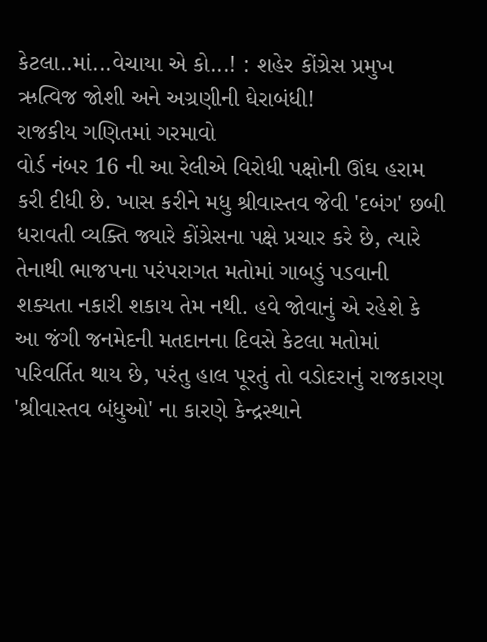કેટલા..માં...વેચાયા એ કો...! : શહેર કોંગ્રેસ પ્રમુખ ઋત્વિજ જોશી અને અગ્રણીની ઘેરાબંધી!
રાજકીય ગણિતમાં ગરમાવો
વોર્ડ નંબર 16 ની આ રેલીએ વિરોધી પક્ષોની ઊંઘ હરામ કરી દીધી છે. ખાસ કરીને મધુ શ્રીવાસ્તવ જેવી 'દબંગ' છબી ધરાવતી વ્યક્તિ જ્યારે કોંગ્રેસના પક્ષે પ્રચાર કરે છે, ત્યારે તેનાથી ભાજપના પરંપરાગત મતોમાં ગાબડું પડવાની શક્યતા નકારી શકાય તેમ નથી. હવે જોવાનું એ રહેશે કે આ જંગી જનમેદની મતદાનના દિવસે કેટલા મતોમાં પરિવર્તિત થાય છે, પરંતુ હાલ પૂરતું તો વડોદરાનું રાજકારણ 'શ્રીવાસ્તવ બંધુઓ' ના કારણે કેન્દ્રસ્થાને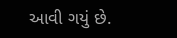આવી ગયું છે.